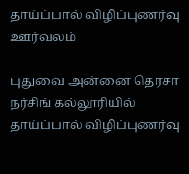தாய்ப்பால் விழிப்புணர்வு ஊர்வலம்

புதுவை அன்னை தெரசா நர்சிங் கல்லூரியில் தாய்ப்பால் விழிப்புணர்வு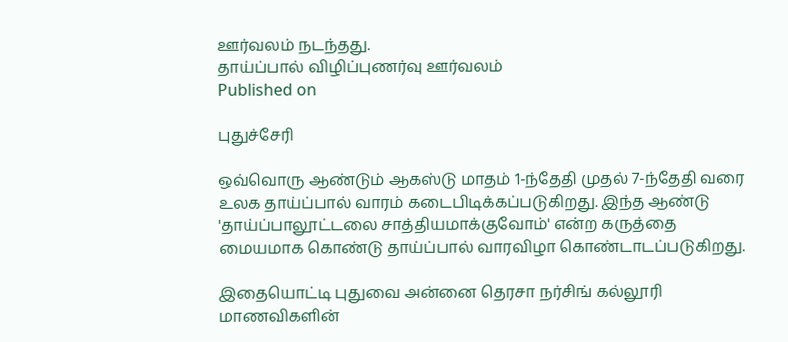ஊர்வலம் நடந்தது.
தாய்ப்பால் விழிப்புணர்வு ஊர்வலம்
Published on

புதுச்சேரி

ஒவ்வொரு ஆண்டும் ஆகஸ்டு மாதம் 1-ந்தேதி முதல் 7-ந்தேதி வரை உலக தாய்ப்பால் வாரம் கடைபிடிக்கப்படுகிறது. இந்த ஆண்டு 'தாய்ப்பாலூட்டலை சாத்தியமாக்குவோம்' என்ற கருத்தை மையமாக கொண்டு தாய்ப்பால் வாரவிழா கொண்டாடப்படுகிறது.

இதையொட்டி புதுவை அன்னை தெரசா நர்சிங் கல்லூரி மாணவிகளின்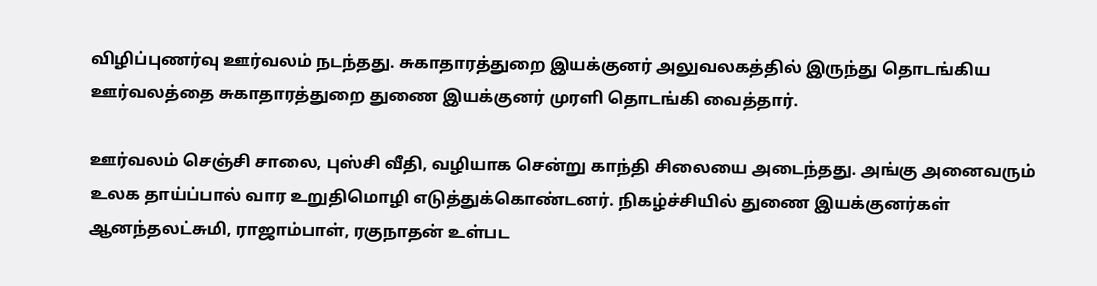விழிப்புணர்வு ஊர்வலம் நடந்தது. சுகாதாரத்துறை இயக்குனர் அலுவலகத்தில் இருந்து தொடங்கிய ஊர்வலத்தை சுகாதாரத்துறை துணை இயக்குனர் முரளி தொடங்கி வைத்தார்.

ஊர்வலம் செஞ்சி சாலை, புஸ்சி வீதி, வழியாக சென்று காந்தி சிலையை அடைந்தது. அங்கு அனைவரும் உலக தாய்ப்பால் வார உறுதிமொழி எடுத்துக்கொண்டனர். நிகழ்ச்சியில் துணை இயக்குனர்கள் ஆனந்தலட்சுமி, ராஜாம்பாள், ரகுநாதன் உள்பட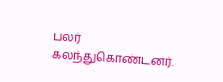பலர் கலந்துகொண்டனர்.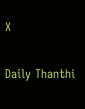X

Daily Thanthi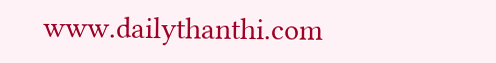www.dailythanthi.com